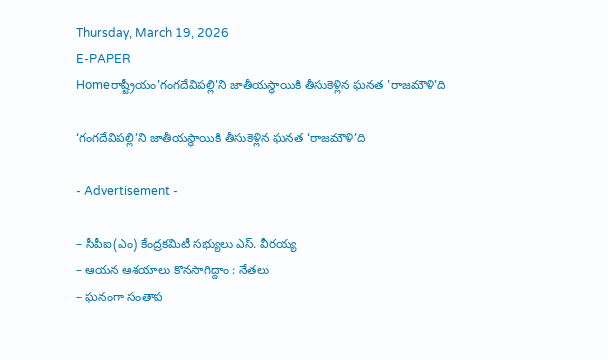Thursday, March 19, 2026
E-PAPER
Homeరాష్ట్రీయం'గంగదేవిపల్లి'ని జాతీయస్థాయికి తీసుకెళ్లిన ఘనత 'రాజమౌళి'ది

‘గంగదేవిపల్లి’ని జాతీయస్థాయికి తీసుకెళ్లిన ఘనత ‘రాజమౌళి’ది

- Advertisement -

– సీపీఐ(ఎం) కేంద్రకమిటీ సభ్యులు ఎస్‌. వీరయ్య
– ఆయన ఆశయాలు కొనసాగిద్దాం : నేతలు
– ఘనంగా సంతాప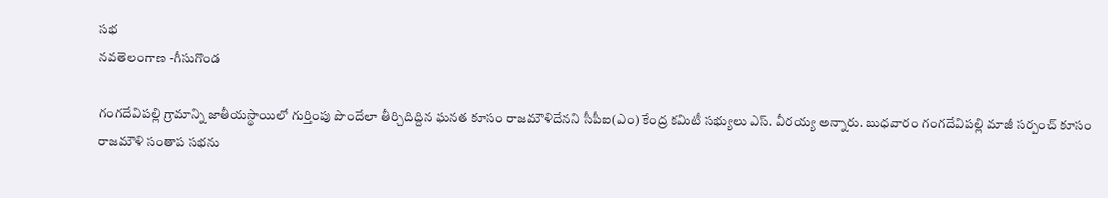సభ
నవతెలంగాణ -గీసుగొండ

గంగదేవిపల్లి గ్రామాన్ని జాతీయస్థాయిలో గుర్తింపు పొందేలా తీర్చిదిద్దిన ఘనత కూసం రాజమౌళిదేనని సీపీఐ(ఎం) కేంద్ర కమిటీ సభ్యులు ఎస్‌. వీరయ్య అన్నారు. బుధవారం గంగదేవిపల్లి మాజీ సర్పంచ్‌ కూసం రాజమౌళి సంతాప సభను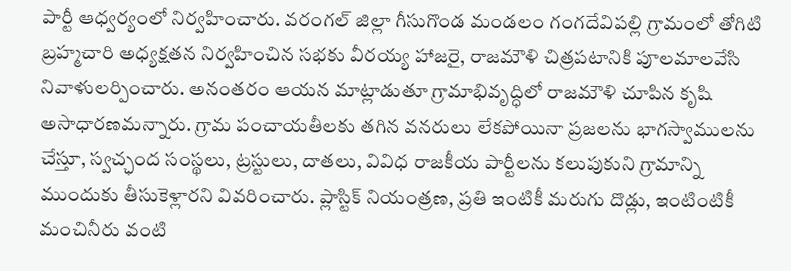పార్టీ ఆధ్వర్యంలో నిర్వహించారు. వరంగల్‌ జిల్లా గీసుగొండ మండలం గంగదేవిపల్లి గ్రామంలో తోగిటి బ్రహ్మచారి అధ్యక్షతన నిర్వహించిన సభకు వీరయ్య హాజరై, రాజమౌళి చిత్రపటానికి పూలమాలవేసి నివాళులర్పించారు. అనంతరం ఆయన మాట్లాడుతూ గ్రామాభివృద్ధిలో రాజమౌళి చూపిన కృషి అసాధారణమన్నారు. గ్రామ పంచాయతీలకు తగిన వనరులు లేకపోయినా ప్రజలను భాగస్వాములను చేస్తూ, స్వచ్ఛంద సంస్థలు, ట్రస్టులు, దాతలు, వివిధ రాజకీయ పార్టీలను కలుపుకుని గ్రామాన్ని ముందుకు తీసుకెళ్లారని వివరించారు. ప్లాస్టిక్‌ నియంత్రణ, ప్రతి ఇంటికీ మరుగు దొడ్లు, ఇంటింటికీ మంచినీరు వంటి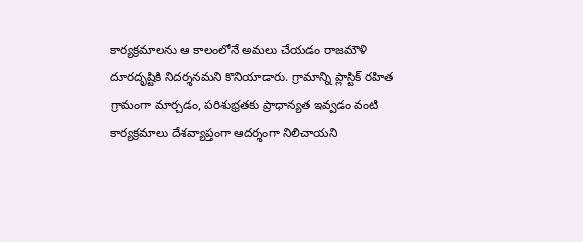కార్యక్రమాలను ఆ కాలంలోనే అమలు చేయడం రాజమౌళి దూరదృష్టికి నిదర్శనమని కొనియాడారు. గ్రామాన్ని ప్లాస్టిక్‌ రహిత గ్రామంగా మార్చడం, పరిశుభ్రతకు ప్రాధాన్యత ఇవ్వడం వంటి కార్యక్రమాలు దేశవ్యాప్తంగా ఆదర్శంగా నిలిచాయని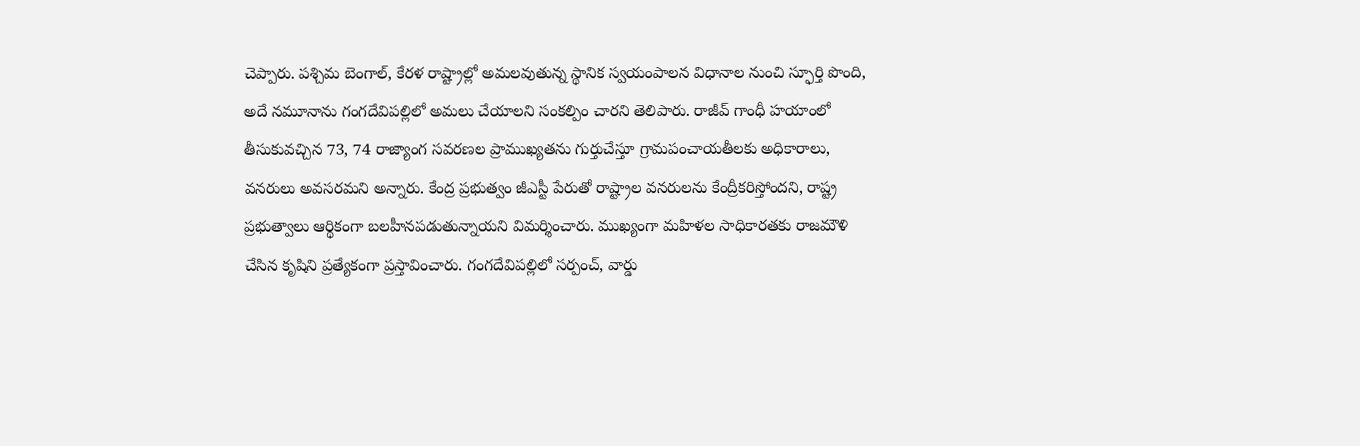చెప్పారు. పశ్చిమ బెంగాల్‌, కేరళ రాష్ట్రాల్లో అమలవుతున్న స్థానిక స్వయంపాలన విధానాల నుంచి స్ఫూర్తి పొంది, అదే నమూనాను గంగదేవిపల్లిలో అమలు చేయాలని సంకల్పిం చారని తెలిపారు. రాజీవ్‌ గాంధీ హయాంలో తీసుకువచ్చిన 73, 74 రాజ్యాంగ సవరణల ప్రాముఖ్యతను గుర్తుచేస్తూ గ్రామపంచాయతీలకు అధికారాలు, వనరులు అవసరమని అన్నారు. కేంద్ర ప్రభుత్వం జీఎస్టీ పేరుతో రాష్ట్రాల వనరులను కేంద్రీకరిస్తోందని, రాష్ట్ర ప్రభుత్వాలు ఆర్థికంగా బలహీనపడుతున్నాయని విమర్శించారు. ముఖ్యంగా మహిళల సాధికారతకు రాజమౌళి చేసిన కృషిని ప్రత్యేకంగా ప్రస్తావించారు. గంగదేవిపల్లిలో సర్పంచ్‌, వార్డు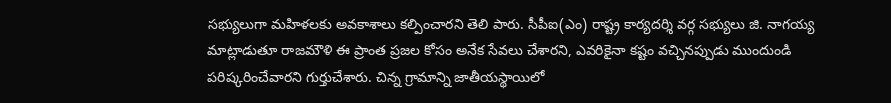సభ్యులుగా మహిళలకు అవకాశాలు కల్పించారని తెలి పారు. సీపీఐ(ఎం) రాష్ట్ర కార్యదర్శి వర్గ సభ్యులు జి. నాగయ్య మాట్లాడుతూ రాజమౌళి ఈ ప్రాంత ప్రజల కోసం అనేక సేవలు చేశారని, ఎవరికైనా కష్టం వచ్చినప్పుడు ముందుండి పరిష్కరించేవారని గుర్తుచేశారు. చిన్న గ్రామాన్ని జాతీయస్థాయిలో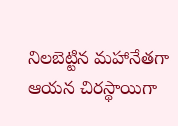నిలబెట్టిన మహానేతగా ఆయన చిరస్థాయిగా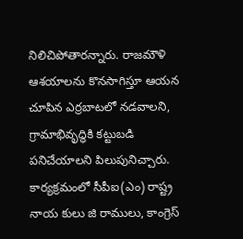నిలిచిపోతారన్నారు. రాజమౌళి ఆశయాలను కొనసాగిస్తూ ఆయన చూపిన ఎర్రబాటలో నడవాలని, గ్రామాభివృద్ధికి కట్టుబడి పనిచేయాలని పిలుపునిచ్చారు. కార్యక్రమంలో సీపీఐ(ఎం) రాష్ట్ర నాయ కులు జి రాములు, కాంగ్రెస్‌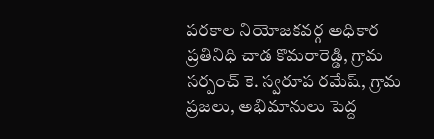పరకాల నియోజకవర్గ అధికార ప్రతినిధి చాడ కొమరారెడ్డి, గ్రామ సర్పంచ్‌ కె. స్వరూప రమేష్‌, గ్రామ ప్రజలు, అభిమానులు పెద్ద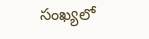సంఖ్యలో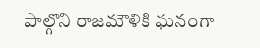పాల్గొని రాజమౌళికి ఘనంగా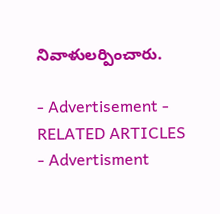నివాళులర్పించారు.

- Advertisement -
RELATED ARTICLES
- Advertisment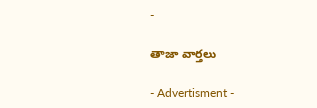-

తాజా వార్తలు

- Advertisment -